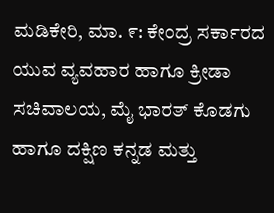ಮಡಿಕೇರಿ, ಮಾ. ೯: ಕೇಂದ್ರ ಸರ್ಕಾರದ ಯುವ ವ್ಯವಹಾರ ಹಾಗೂ ಕ್ರೀಡಾ ಸಚಿವಾಲಯ, ಮೈ ಭಾರತ್ ಕೊಡಗು ಹಾಗೂ ದಕ್ಷಿಣ ಕನ್ನಡ ಮತ್ತು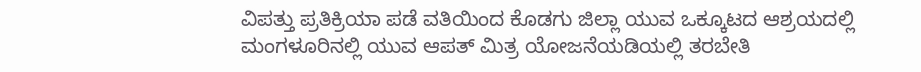ವಿಪತ್ತು ಪ್ರತಿಕ್ರಿಯಾ ಪಡೆ ವತಿಯಿಂದ ಕೊಡಗು ಜಿಲ್ಲಾ ಯುವ ಒಕ್ಕೂಟದ ಆಶ್ರಯದಲ್ಲಿ ಮಂಗಳೂರಿನಲ್ಲಿ ಯುವ ಆಪತ್ ಮಿತ್ರ ಯೋಜನೆಯಡಿಯಲ್ಲಿ ತರಬೇತಿ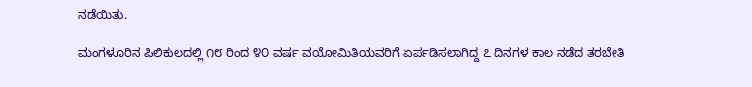ನಡೆಯಿತು.

ಮಂಗಳೂರಿನ ಪಿಲಿಕುಲದಲ್ಲಿ ೧೮ ರಿಂದ ೪೦ ವರ್ಷ ವಯೋಮಿತಿಯವರಿಗೆ ಏರ್ಪಡಿಸಲಾಗಿದ್ದ ೭ ದಿನಗಳ ಕಾಲ ನಡೆದ ತರಬೇತಿ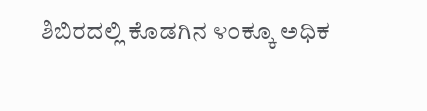ಶಿಬಿರದಲ್ಲಿ ಕೊಡಗಿನ ೪೦ಕ್ಕೂ ಅಧಿಕ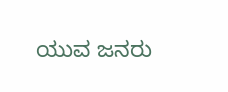ಯುವ ಜನರು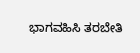ಭಾಗವಹಿಸಿ ತರಬೇತಿ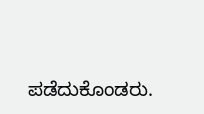ಪಡೆದುಕೊಂಡರು.